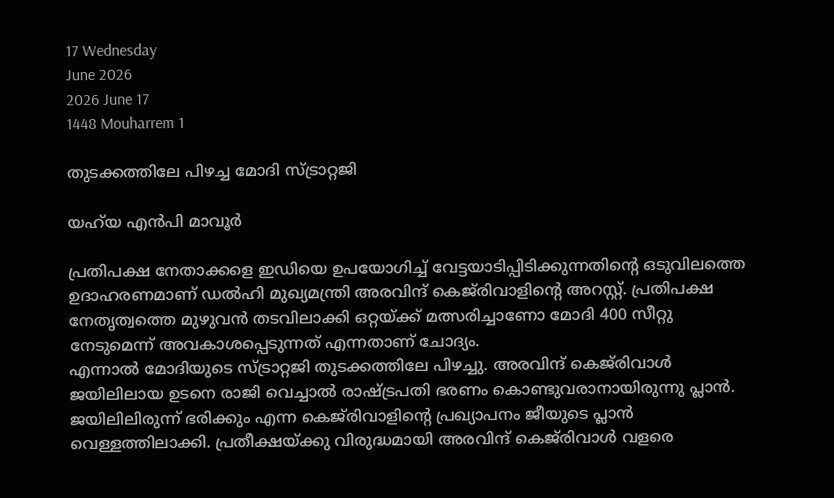17 Wednesday
June 2026
2026 June 17
1448 Mouharrem 1

തുടക്കത്തിലേ പിഴച്ച മോദി സ്ട്രാറ്റജി

യഹ്‌യ എന്‍പി മാവൂര്‍

പ്രതിപക്ഷ നേതാക്കളെ ഇഡിയെ ഉപയോഗിച്ച് വേട്ടയാടിപ്പിടിക്കുന്നതിന്റെ ഒടുവിലത്തെ ഉദാഹരണമാണ് ഡല്‍ഹി മുഖ്യമന്ത്രി അരവിന്ദ് കെജ്‌രിവാളിന്റെ അറസ്റ്റ്. പ്രതിപക്ഷ നേതൃത്വത്തെ മുഴുവന്‍ തടവിലാക്കി ഒറ്റയ്ക്ക് മത്സരിച്ചാണോ മോദി 400 സീറ്റു നേടുമെന്ന് അവകാശപ്പെടുന്നത് എന്നതാണ് ചോദ്യം.
എന്നാല്‍ മോദിയുടെ സ്ട്രാറ്റജി തുടക്കത്തിലേ പിഴച്ചു. അരവിന്ദ് കെജ്‌രിവാള്‍ ജയിലിലായ ഉടനെ രാജി വെച്ചാല്‍ രാഷ്ട്രപതി ഭരണം കൊണ്ടുവരാനായിരുന്നു പ്ലാന്‍. ജയിലിലിരുന്ന് ഭരിക്കും എന്ന കെജ്‌രിവാളിന്റെ പ്രഖ്യാപനം ജീയുടെ പ്ലാന്‍ വെള്ളത്തിലാക്കി. പ്രതീക്ഷയ്ക്കു വിരുദ്ധമായി അരവിന്ദ് കെജ്‌രിവാള്‍ വളരെ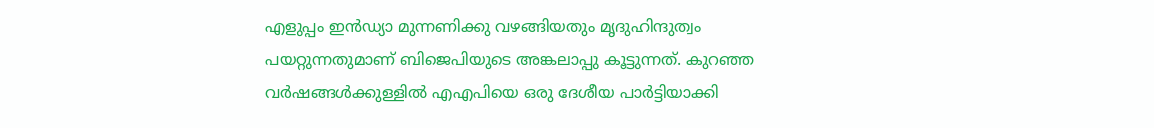എളുപ്പം ഇന്‍ഡ്യാ മുന്നണിക്കു വഴങ്ങിയതും മൃദുഹിന്ദുത്വം പയറ്റുന്നതുമാണ് ബിജെപിയുടെ അങ്കലാപ്പു കൂട്ടുന്നത്. കുറഞ്ഞ വര്‍ഷങ്ങള്‍ക്കുള്ളില്‍ എഎപിയെ ഒരു ദേശീയ പാര്‍ട്ടിയാക്കി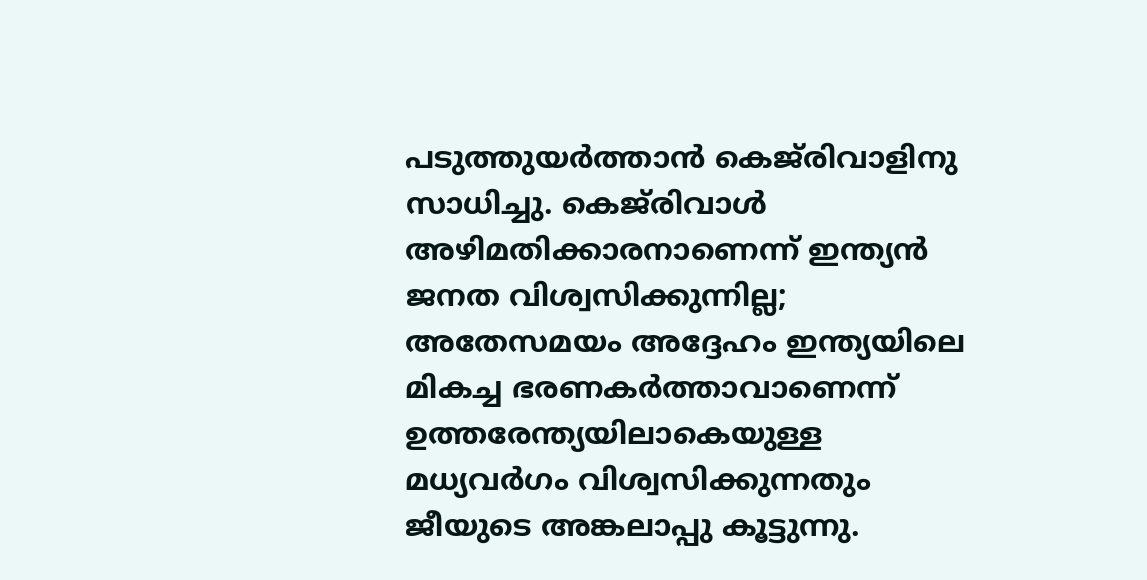പടുത്തുയര്‍ത്താന്‍ കെജ്‌രിവാളിനു സാധിച്ചു. കെജ്‌രിവാള്‍ അഴിമതിക്കാരനാണെന്ന് ഇന്ത്യന്‍ ജനത വിശ്വസിക്കുന്നില്ല; അതേസമയം അദ്ദേഹം ഇന്ത്യയിലെ മികച്ച ഭരണകര്‍ത്താവാണെന്ന് ഉത്തരേന്ത്യയിലാകെയുള്ള മധ്യവര്‍ഗം വിശ്വസിക്കുന്നതും ജീയുടെ അങ്കലാപ്പു കൂട്ടുന്നു.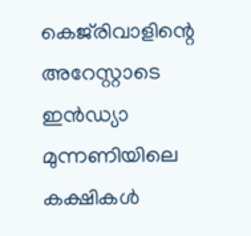കെജ്‌രിവാളിന്റെ അറേസ്റ്റാടെ ഇന്‍ഡ്യാ മുന്നണിയിലെ കക്ഷികള്‍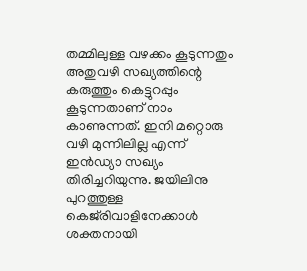തമ്മിലുള്ള വഴക്കം കൂടുന്നതും അതുവഴി സഖ്യത്തിന്റെ കരുത്തും കെട്ടുറപ്പും കൂടുന്നതാണ് നാം കാണുന്നത്. ഇനി മറ്റൊരു വഴി മുന്നിലില്ല എന്ന് ഇന്‍ഡ്യാ സഖ്യം തിരിച്ചറിയുന്നു. ജയിലിനു പുറത്തുള്ള കെജ്‌രിവാളിനേക്കാള്‍ ശക്തനായി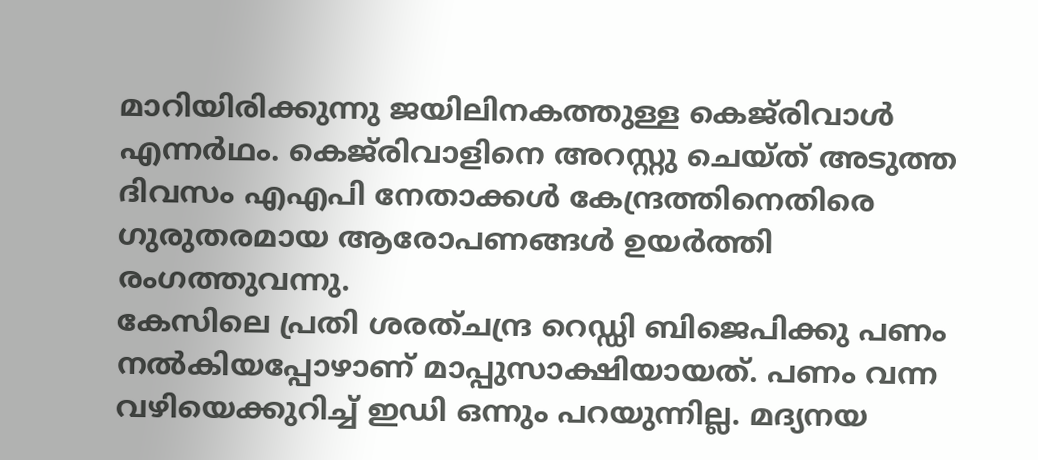മാറിയിരിക്കുന്നു ജയിലിനകത്തുള്ള കെജ്‌രിവാള്‍ എന്നര്‍ഥം. കെജ്‌രിവാളിനെ അറസ്റ്റു ചെയ്ത് അടുത്ത ദിവസം എഎപി നേതാക്കള്‍ കേന്ദ്രത്തിനെതിരെ ഗുരുതരമായ ആരോപണങ്ങള്‍ ഉയര്‍ത്തി രംഗത്തുവന്നു.
കേസിലെ പ്രതി ശരത്ചന്ദ്ര റെഡ്ഡി ബിജെപിക്കു പണം നല്‍കിയപ്പോഴാണ് മാപ്പുസാക്ഷിയായത്. പണം വന്ന വഴിയെക്കുറിച്ച് ഇഡി ഒന്നും പറയുന്നില്ല. മദ്യനയ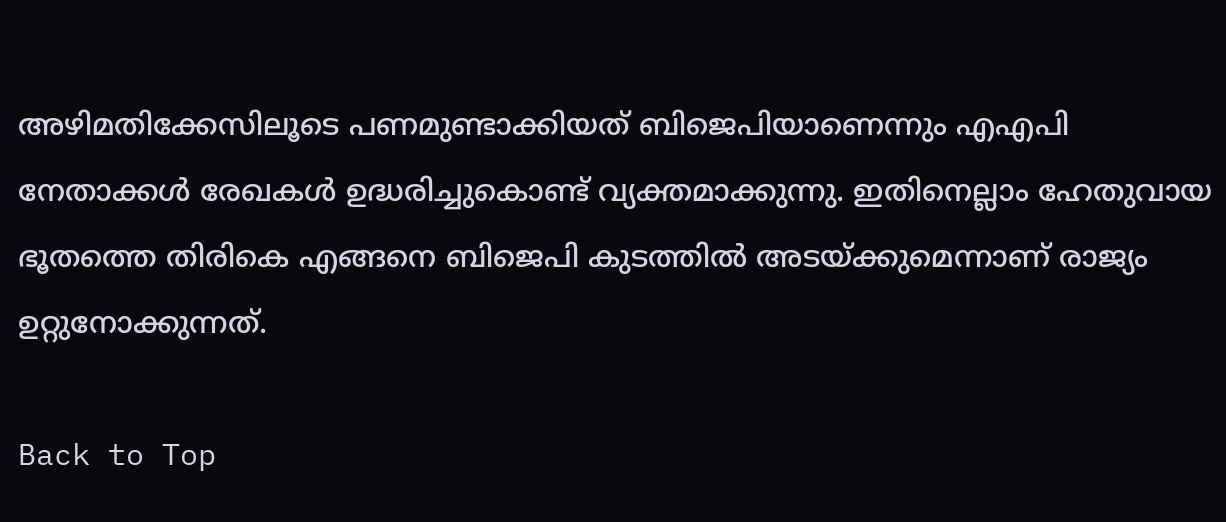അഴിമതിക്കേസിലൂടെ പണമുണ്ടാക്കിയത് ബിജെപിയാണെന്നും എഎപി നേതാക്കള്‍ രേഖകള്‍ ഉദ്ധരിച്ചുകൊണ്ട് വ്യക്തമാക്കുന്നു. ഇതിനെല്ലാം ഹേതുവായ ഭൂതത്തെ തിരികെ എങ്ങനെ ബിജെപി കുടത്തില്‍ അടയ്ക്കുമെന്നാണ് രാജ്യം ഉറ്റുനോക്കുന്നത്.

Back to Top